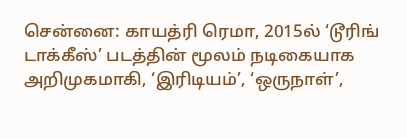சென்னை: காயத்ரி ரெமா, 2015ல் ‘டூரிங் டாக்கீஸ்’ படத்தின் மூலம் நடிகையாக அறிமுகமாகி, ‘இரிடியம்’, ‘ஒருநாள்’,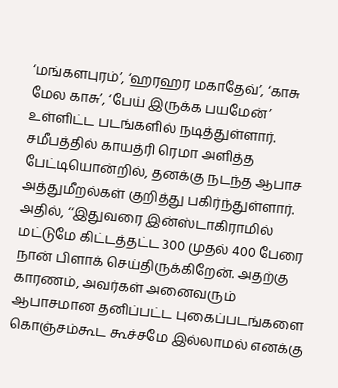‘மங்களபுரம்’, ‘ஹரஹர மகாதேவ்’, ‘காசு மேல காசு’, ‘பேய் இருக்க பயமேன்’ உள்ளிட்ட படங்களில் நடித்துள்ளார். சமீபத்தில் காயத்ரி ரெமா அளித்த பேட்டியொன்றில், தனக்கு நடந்த ஆபாச அத்துமீறல்கள் குறித்து பகிர்ந்துள்ளார். அதில், ‘‘இதுவரை இன்ஸ்டாகிராமில் மட்டுமே கிட்டத்தட்ட 300 முதல் 400 பேரை நான் பிளாக் செய்திருக்கிறேன். அதற்கு காரணம், அவர்கள் அனைவரும் ஆபாசமான தனிப்பட்ட புகைப்படங்களை கொஞ்சம்கூட கூச்சமே இல்லாமல் எனக்கு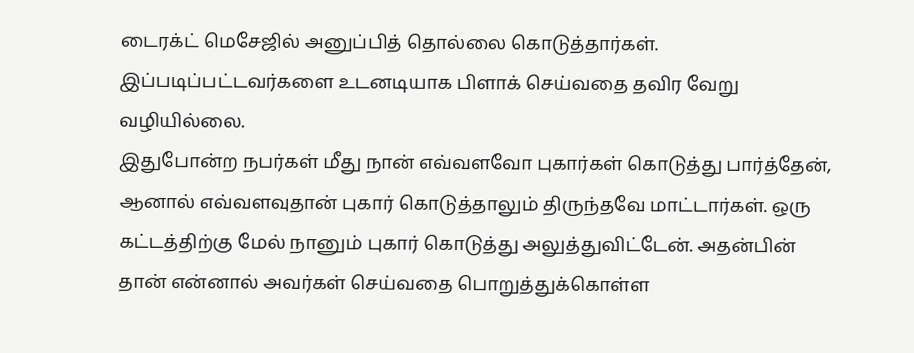டைரக்ட் மெசேஜில் அனுப்பித் தொல்லை கொடுத்தார்கள். இப்படிப்பட்டவர்களை உடனடியாக பிளாக் செய்வதை தவிர வேறு வழியில்லை.
இதுபோன்ற நபர்கள் மீது நான் எவ்வளவோ புகார்கள் கொடுத்து பார்த்தேன், ஆனால் எவ்வளவுதான் புகார் கொடுத்தாலும் திருந்தவே மாட்டார்கள். ஒரு கட்டத்திற்கு மேல் நானும் புகார் கொடுத்து அலுத்துவிட்டேன். அதன்பின் தான் என்னால் அவர்கள் செய்வதை பொறுத்துக்கொள்ள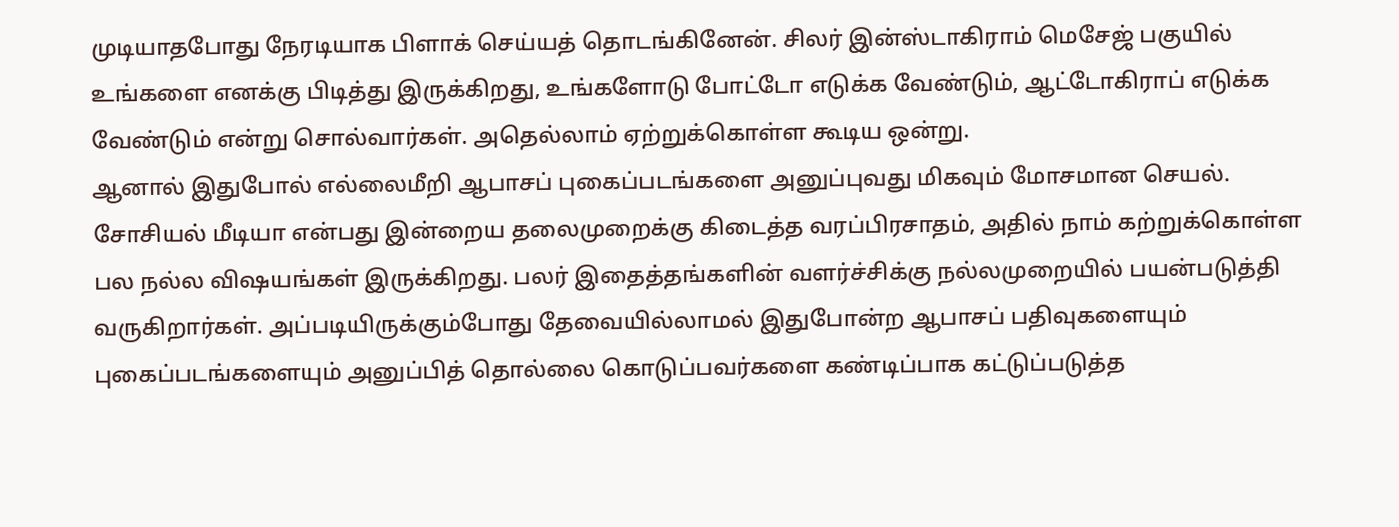முடியாதபோது நேரடியாக பிளாக் செய்யத் தொடங்கினேன். சிலர் இன்ஸ்டாகிராம் மெசேஜ் பகுயில் உங்களை எனக்கு பிடித்து இருக்கிறது, உங்களோடு போட்டோ எடுக்க வேண்டும், ஆட்டோகிராப் எடுக்க வேண்டும் என்று சொல்வார்கள். அதெல்லாம் ஏற்றுக்கொள்ள கூடிய ஒன்று.
ஆனால் இதுபோல் எல்லைமீறி ஆபாசப் புகைப்படங்களை அனுப்புவது மிகவும் மோசமான செயல். சோசியல் மீடியா என்பது இன்றைய தலைமுறைக்கு கிடைத்த வரப்பிரசாதம், அதில் நாம் கற்றுக்கொள்ள பல நல்ல விஷயங்கள் இருக்கிறது. பலர் இதைத்தங்களின் வளர்ச்சிக்கு நல்லமுறையில் பயன்படுத்தி வருகிறார்கள். அப்படியிருக்கும்போது தேவையில்லாமல் இதுபோன்ற ஆபாசப் பதிவுகளையும் புகைப்படங்களையும் அனுப்பித் தொல்லை கொடுப்பவர்களை கண்டிப்பாக கட்டுப்படுத்த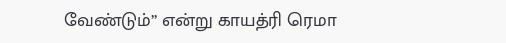வேண்டும்’’ என்று காயத்ரி ரெமா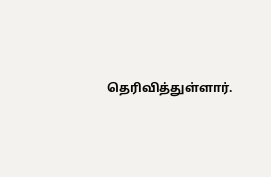தெரிவித்துள்ளார்.